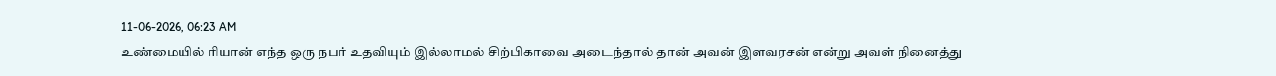11-06-2026, 06:23 AM
உண்மையில் ரியான் எந்த ஒரு நபர் உதவியும் இல்லாமல் சிற்பிகாவை அடைந்தால் தான் அவன் இளவரசன் என்று அவள் நினைத்து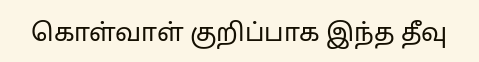கொள்வாள் குறிப்பாக இந்த தீவு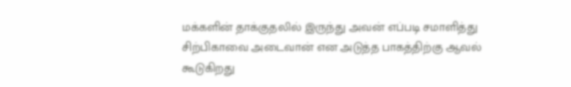மக்களின் தாக்குதலில் இருந்து அவன் எப்படி சமாளித்து சிற்பிகாவை அடைவான் என அடுத்த பாகத்திற்கு ஆவல் கூடுகிறது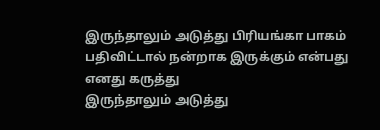இருந்தாலும் அடுத்து பிரியங்கா பாகம் பதிவிட்டால் நன்றாக இருக்கும் என்பது எனது கருத்து
இருந்தாலும் அடுத்து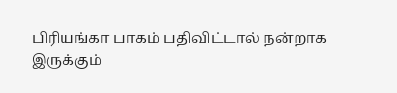பிரியங்கா பாகம் பதிவிட்டால் நன்றாக இருக்கும்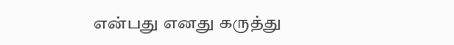என்பது எனது கருத்து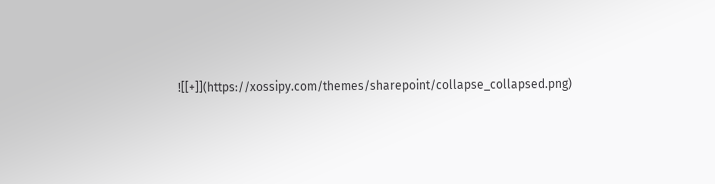![[+]](https://xossipy.com/themes/sharepoint/collapse_collapsed.png)